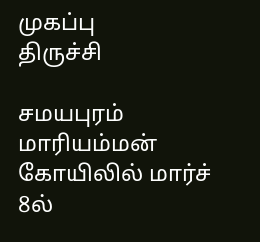முகப்பு
திருச்சி

சமயபுரம் மாரியம்மன் கோயிலில் மார்ச் 8ல்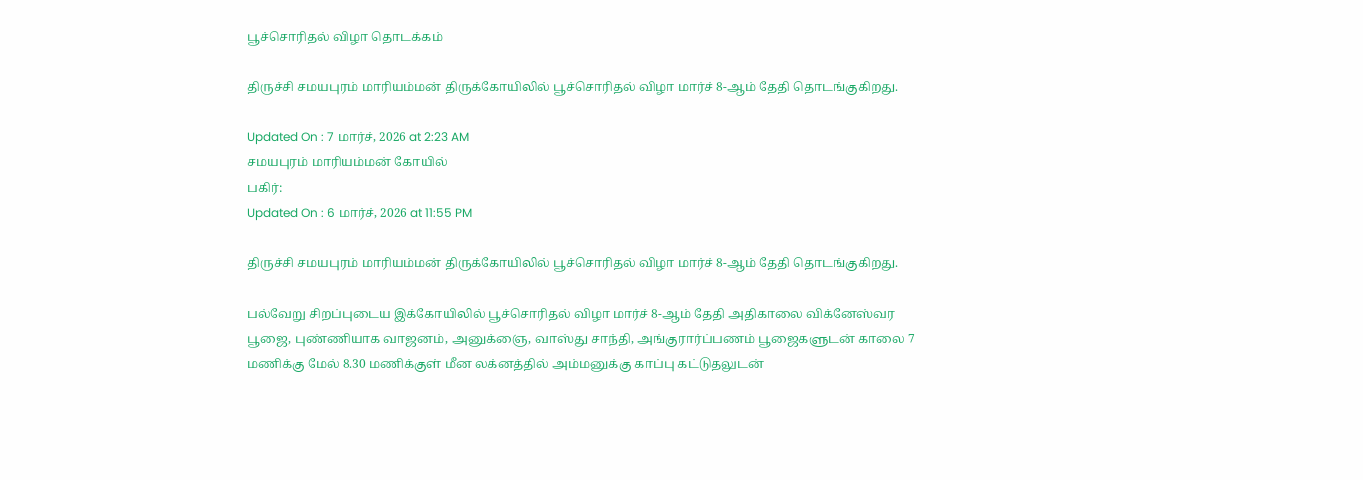பூச்சொரிதல் விழா தொடக்கம்

திருச்சி சமயபுரம் மாரியம்மன் திருக்கோயிலில் பூச்சொரிதல் விழா மார்ச் 8-ஆம் தேதி தொடங்குகிறது.

Updated On : 7 மார்ச், 2026 at 2:23 AM
சமயபுரம் மாரியம்மன் கோயில்
பகிர்:
Updated On : 6 மார்ச், 2026 at 11:55 PM

திருச்சி சமயபுரம் மாரியம்மன் திருக்கோயிலில் பூச்சொரிதல் விழா மார்ச் 8-ஆம் தேதி தொடங்குகிறது.

பல்வேறு சிறப்புடைய இக்கோயிலில் பூச்சொரிதல் விழா மார்ச் 8-ஆம் தேதி அதிகாலை விக்னேஸ்வர பூஜை, புண்ணியாக வாஜனம், அனுக்ஞை, வாஸ்து சாந்தி, அங்குரார்ப்பணம் பூஜைகளுடன் காலை 7 மணிக்கு மேல் 8.30 மணிக்குள் மீன லக்னத்தில் அம்மனுக்கு காப்பு கட்டுதலுடன்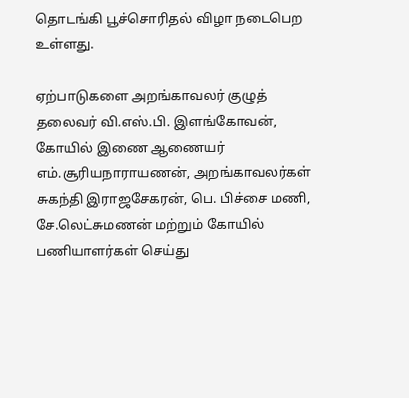தொடங்கி பூச்சொரிதல் விழா நடைபெற உள்ளது.

ஏற்பாடுகளை அறங்காவலர் குழுத் தலைவர் வி.எஸ்.பி. இளங்கோவன், கோயில் இணை ஆணையர் எம்.சூரியநாராயணன், அறங்காவலர்கள் சுகந்தி இராஜசேகரன், பெ. பிச்சை மணி, சே.லெட்சுமணன் மற்றும் கோயில் பணியாளர்கள் செய்து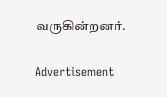வருகின்றனர்.

Advertisement